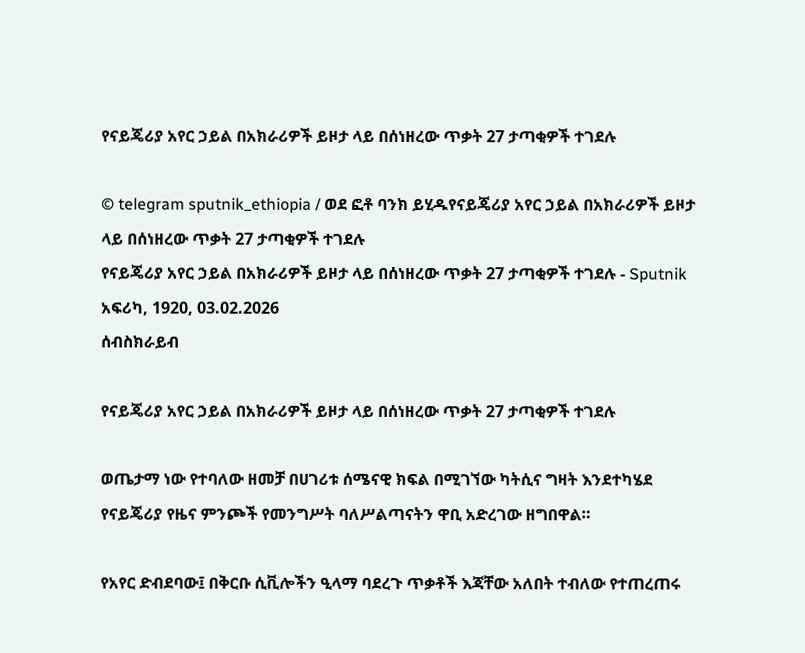የናይጄሪያ አየር ኃይል በአክራሪዎች ይዞታ ላይ በሰነዘረው ጥቃት 27 ታጣቂዎች ተገደሉ

© telegram sputnik_ethiopia / ወደ ፎቶ ባንክ ይሂዱየናይጄሪያ አየር ኃይል በአክራሪዎች ይዞታ ላይ በሰነዘረው ጥቃት 27 ታጣቂዎች ተገደሉ
የናይጄሪያ አየር ኃይል በአክራሪዎች ይዞታ ላይ በሰነዘረው ጥቃት 27 ታጣቂዎች ተገደሉ - Sputnik አፍሪካ, 1920, 03.02.2026
ሰብስክራይብ

የናይጄሪያ አየር ኃይል በአክራሪዎች ይዞታ ላይ በሰነዘረው ጥቃት 27 ታጣቂዎች ተገደሉ

ወጤታማ ነው የተባለው ዘመቻ በሀገሪቱ ሰሜናዊ ክፍል በሚገኘው ካትሲና ግዛት እንደተካሄደ የናይጄሪያ የዜና ምንጮች የመንግሥት ባለሥልጣናትን ዋቢ አድረገው ዘግበዋል።

የአየር ድብደባው፤ በቅርቡ ሲቪሎችን ዒላማ ባደረጉ ጥቃቶች እጃቸው አለበት ተብለው የተጠረጠሩ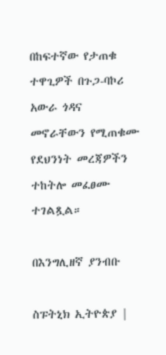በከፍተኛው የታጠቁ ተዋጊዎች በጉጋ-ባኮሪ አውራ ጎዳና መኖራቸውን የሚጠቁሙ የደህንነት መረጃዎችን ተከትሎ መፈፀሙ ተገልጿል።

በእንግሊዘኛ ያንብቡ

ስፑትኒክ ኢትዮጵያ |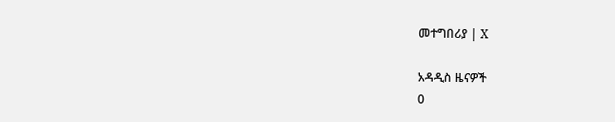መተግበሪያ | X

አዳዲስ ዜናዎች
0